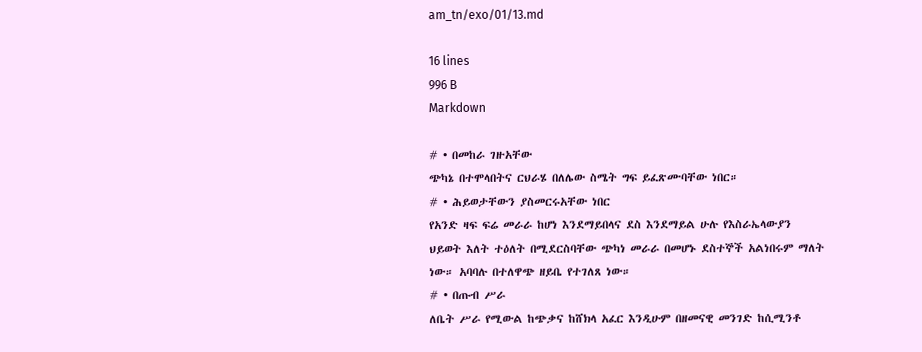am_tn/exo/01/13.md

16 lines
996 B
Markdown

# • በመከራ ገዙአቸው
ጭካኔ በተሞላበትና ርህራሄ በለሌው ስሜት ግፍ ይፈጽሙባቸው ነበር።
# • ሕይወታቸውን ያስመርሩአቸው ነበር
የአንድ ዛፍ ፍሬ መራራ ከሆነ እንደማይበላና ደስ እንደማይል ሁሉ የእስራኤላውያን ህይወት እለት ተዕለት በሚደርስባቸው ጭካነ መራራ በመሆኑ ደስተኞች አልነበሩም ማለት ነው። አባባሉ በተለዋጭ ዘይቤ የተገለጸ ነው።
# • በጡብ ሥራ
ለቤት ሥራ የሚውል ከጭቃና ከሸክላ አፈር እንዲሁም በዘመናዊ መንገድ ከሲሚንቶ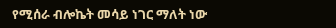የሚሰራ ብሎኬት መሳይ ነገር ማለት ነው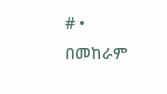# • በመከራም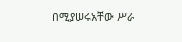በሚያሠሩአቸው ሥራ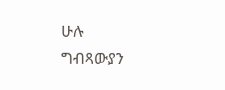ሁሉ
ግብጻውያን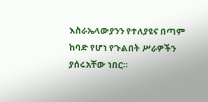እስራኤላውያንን የተለያዩና በጣም ከባድ የሆነ የጉልበት ሥራዎችን ያሰሩአቸው ነበር።